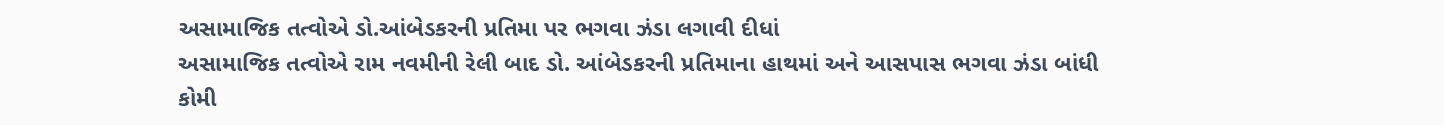અસામાજિક તત્વોએ ડો.આંબેડકરની પ્રતિમા પર ભગવા ઝંડા લગાવી દીધાં
અસામાજિક તત્વોએ રામ નવમીની રેલી બાદ ડો. આંબેડકરની પ્રતિમાના હાથમાં અને આસપાસ ભગવા ઝંડા બાંધી કોમી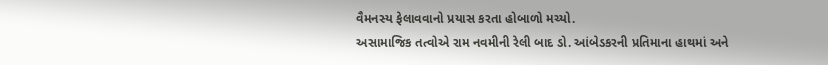વૈમનસ્ય ફેલાવવાનો પ્રયાસ કરતા હોબાળો મચ્યો.
અસામાજિક તત્વોએ રામ નવમીની રેલી બાદ ડો. આંબેડકરની પ્રતિમાના હાથમાં અને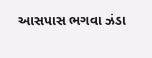આસપાસ ભગવા ઝંડા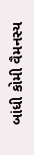બાંધી કોમી વૈમનસ્ય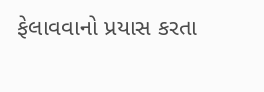ફેલાવવાનો પ્રયાસ કરતા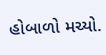હોબાળો મચ્યો.